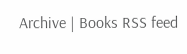Archive | Books RSS feed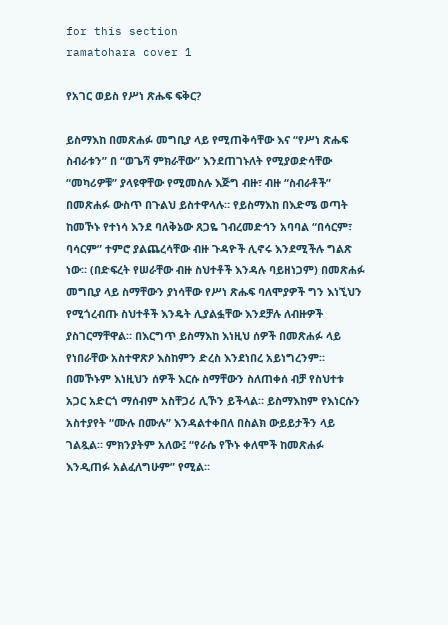for this section
ramatohara cover 1

የአገር ወይስ የሥነ ጽሑፍ ፍቅር?

ይስማእከ በመጽሐፉ መግቢያ ላይ የሚጠቅሳቸው እና “የሥነ ጽሑፍ ስብራቱን” በ “ወጌሻ ምክራቸው” እንደጠገኑለት የሚያወድሳቸው “መካሪዎቹ” ያላዩዋቸው የሚመስሉ እጅግ ብዙ፣ ብዙ “ስብራቶች” በመጽሐፉ ውስጥ በጉልህ ይስተዋላሉ። የይስማእከ በእድሜ ወጣት ከመኾኑ የተነሳ እንደ ባለቅኔው ጸጋዬ ገብረመድኅን አባባል “በሳርም፣ ባሳርም” ተምሮ ያልጨረሳቸው ብዙ ጉዳዮች ሊኖሩ እንደሚችሉ ግልጽ ነው። (በድፍረት የሠራቸው ብዙ ስህተቶች እንዳሉ ባይዘነጋም) በመጽሐፉ መግቢያ ላይ ስማቸውን ያነሳቸው የሥነ ጽሑፍ ባለሞያዎች ግን እነኚህን የሚጎረብጡ ስህተቶች እንዴት ሊያልፏቸው እንደቻሉ ለብዙዎች ያስገርማቸዋል። በእርግጥ ይስማእከ እነዚህ ሰዎች በመጽሐፉ ላይ የነበራቸው አስተዋጽዖ እስከምን ድረስ እንደነበረ አይነግረንም። በመኾኑም እነዚህን ሰዎች እርሱ ስማቸውን ስለጠቀሰ ብቻ የስህተቱ አጋር አድርጎ ማሰብም አስቸጋሪ ሊኾን ይችላል። ይስማእከም የእነርሱን አስተያየት “ሙሉ በሙሉ” እንዳልተቀበለ በስልክ ውይይታችን ላይ ገልጿል። ምክንያትም አለው፤ “የራሴ የኾኑ ቀለሞች ከመጽሐፉ እንዲጠፉ አልፈለግሁም” የሚል።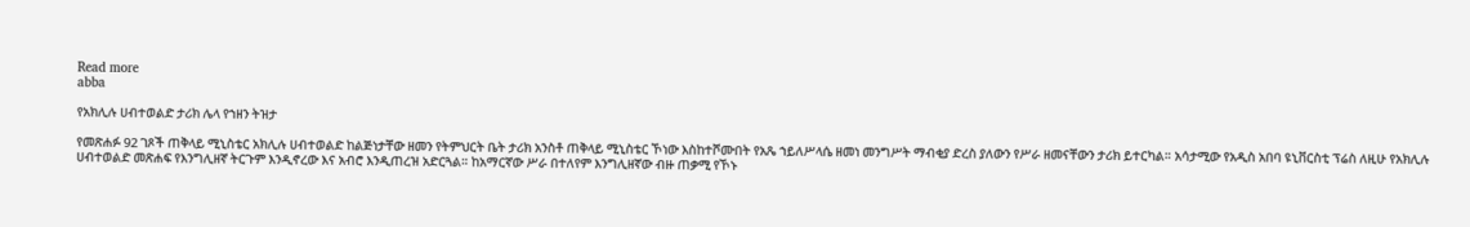Read more
abba

የአክሊሉ ሀብተወልድ ታሪክ ሌላ የኀዘን ትዝታ

የመጽሐፉ 92 ገጾች ጠቅላይ ሚኒስቴር አክሊሉ ሀብተወልድ ከልጅነታቸው ዘመን የትምህርት ቤት ታሪክ አንስቶ ጠቅላይ ሚኒስቴር ኾነው እስከተሾሙበት የአጼ ኀይለሥላሴ ዘመነ መንግሥት ማብቂያ ድረስ ያለውን የሥራ ዘመናቸውን ታሪክ ይተርካል። አሳታሚው የአዲስ አበባ ዩኒቨርስቲ ፕሬስ ለዚሁ የአክሊሉ ሀብተወልድ መጽሐፍ የእንግሊዘኛ ትርጉም እንዲኖረው እና አብሮ እንዲጠረዝ አድርጓል። ከአማርኛው ሥራ በተለየም እንግሊዘኛው ብዙ ጠቃሚ የኾኑ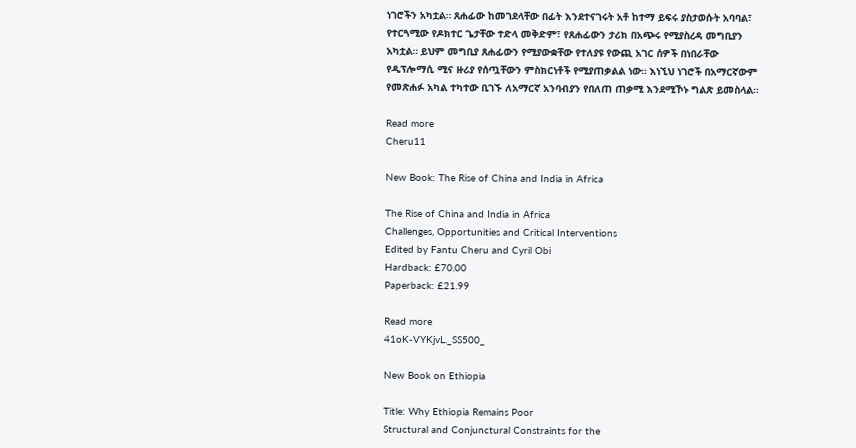ነገሮችን አካቷል። ጸሐፊው ከመገደላቸው በፊት እንደተናገሩት አቶ ከተማ ይፍሩ ያስታወሱት አባባል፣ የተርጓሚው የዶክተር ጌታቸው ተድላ መቅድም፣ የጸሐፊውን ታሪክ በአጭሩ የሚያስረዳ መግቢያን አካቷል። ይህም መግቢያ ጸሐፊውን የሚያውቋቸው የተለያዩ የውጪ አገር ሰዎች በነበራቸው የዲፕሎማሲ ሚና ዙሪያ የሰጧቸውን ምስክርነቶች የሚያጠቃልል ነው። እነኚህ ነገሮች በአማርኛውም የመጽሐፉ አካል ተካተው ቢገኙ ለአማርኛ አንባብያን የበለጠ ጠቃሚ እንደሚኾኑ ግልጽ ይመስላል።

Read more
Cheru11

New Book: The Rise of China and India in Africa

The Rise of China and India in Africa
Challenges, Opportunities and Critical Interventions
Edited by Fantu Cheru and Cyril Obi
Hardback: £70.00
Paperback: £21.99

Read more
41oK-VYKjvL._SS500_

New Book on Ethiopia

Title: Why Ethiopia Remains Poor
Structural and Conjunctural Constraints for the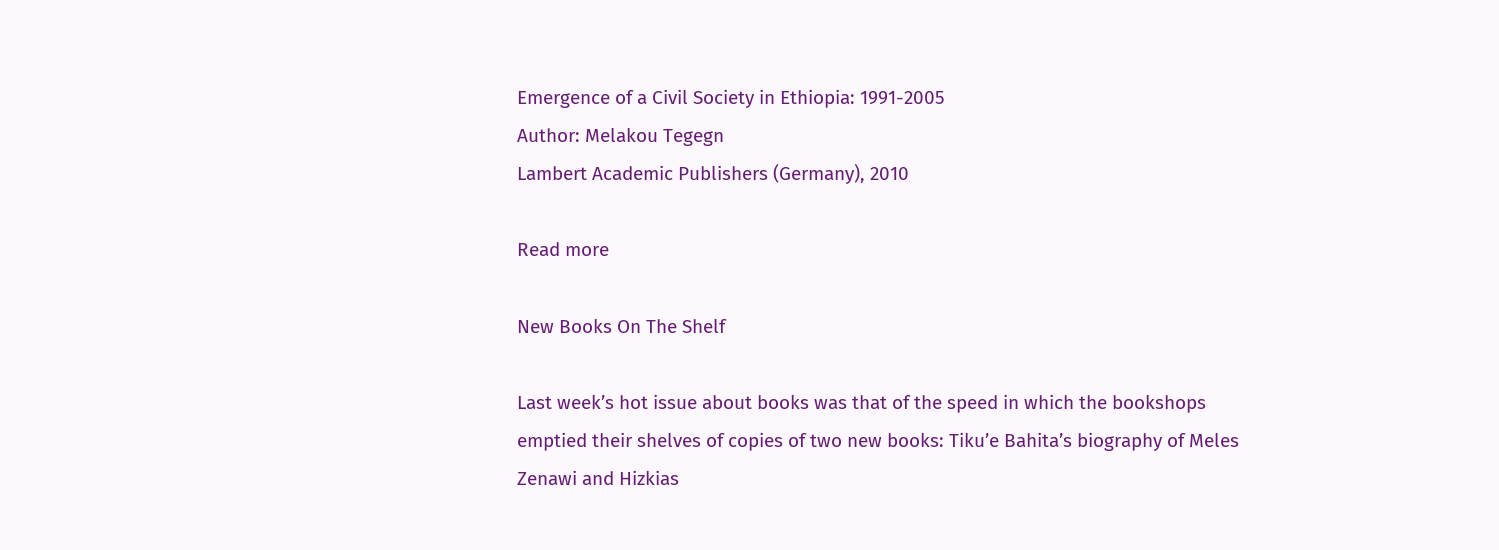Emergence of a Civil Society in Ethiopia: 1991-2005
Author: Melakou Tegegn
Lambert Academic Publishers (Germany), 2010

Read more

New Books On The Shelf

Last week’s hot issue about books was that of the speed in which the bookshops emptied their shelves of copies of two new books: Tiku’e Bahita’s biography of Meles Zenawi and Hizkias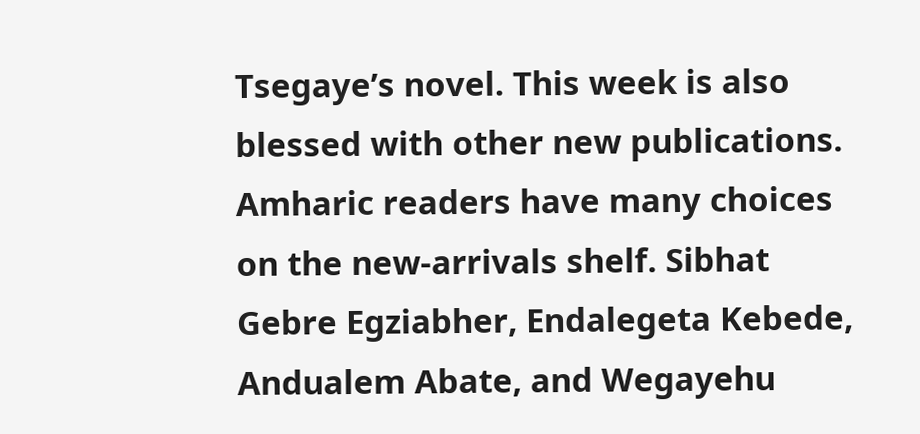Tsegaye’s novel. This week is also blessed with other new publications. Amharic readers have many choices on the new-arrivals shelf. Sibhat Gebre Egziabher, Endalegeta Kebede, Andualem Abate, and Wegayehu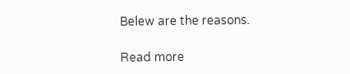Belew are the reasons.

Read more